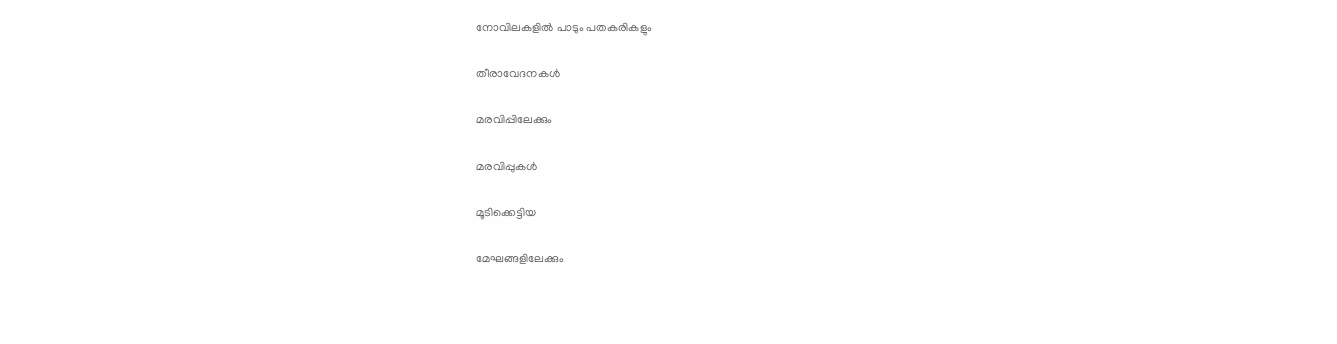നോവിലകളില്‍ പാടും പതകരികളും

തീരാവേദനകള്‍

മരവിപ്പിലേക്കും

മരവിപ്പുകള്‍

മൂടിക്കെട്ടിയ

മേഘങ്ങളിലേക്കും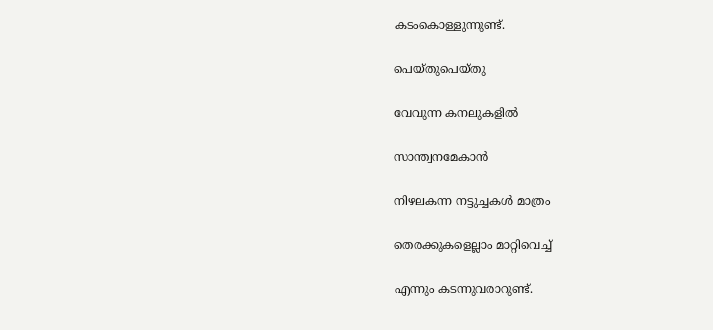കടംകൊള്ളുന്നുണ്ട്.

പെയ്തുപെയ്തു

വേവുന്ന കനലുകളില്‍

സാന്ത്വനമേകാന്‍

നിഴലകന്ന നട്ടുച്ചകള്‍ മാത്രം

തെരക്കുകളെല്ലാം മാറ്റിവെച്ച്

എന്നും കടന്നുവരാറുണ്ട്.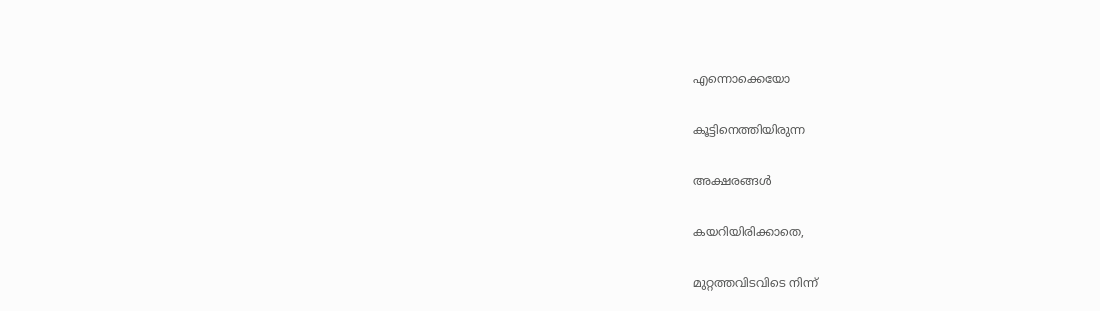എന്നൊക്കെയോ

കൂട്ടിനെത്തിയിരുന്ന

അക്ഷരങ്ങള്‍

കയറിയിരിക്കാതെ,

മുറ്റത്തവിടവിടെ നിന്ന്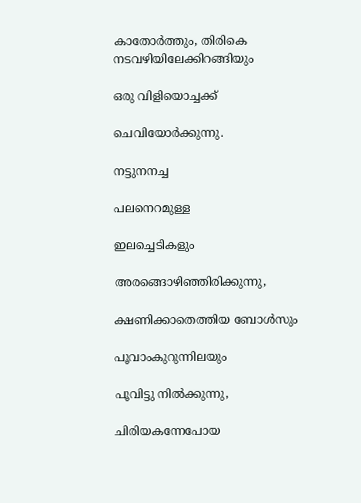കാതോര്‍ത്തും, തിരികെ നടവഴിയിലേക്കിറങ്ങിയും

ഒരു വിളിയൊച്ചക്ക്

ചെവിയോര്‍ക്കുന്നു.

നട്ടുനനച്ച

പലനെറമുള്ള

ഇലച്ചെടികളും

അരങ്ങൊഴിഞ്ഞിരിക്കുന്നു,

ക്ഷണിക്കാതെത്തിയ ബോള്‍സും

പൂവാംകുറുന്നിലയും

പൂവിട്ടു നിൽക്കുന്നു,

ചിരിയകന്നേപോയ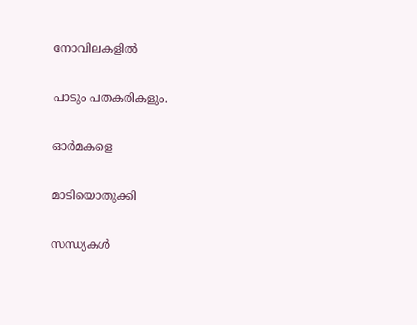നോവിലകളില്‍

പാടും പതകരികളും.

ഓർമകളെ

മാടിയൊതുക്കി

സന്ധ്യകള്‍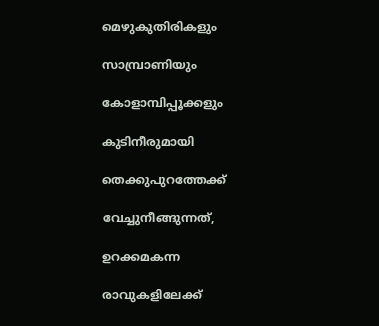മെഴുകുതിരികളും

സാമ്പ്രാണിയും

കോളാമ്പിപ്പൂക്കളും

കുടിനീരുമായി

തെക്കുപുറത്തേക്ക്

വേച്ചുനീങ്ങുന്നത്,

ഉറക്കമകന്ന

രാവുകളിലേക്ക്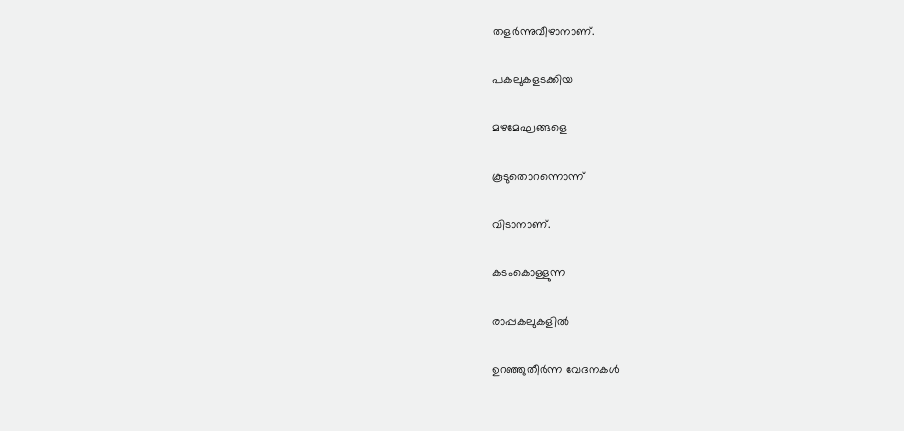തളര്‍ന്നുവീഴാനാണ്.

പകലുകളടക്കിയ

മഴമേഘങ്ങളെ

കൂടുതൊറന്നൊന്ന്

വിടാനാണ്.

കടംകൊള്ളുന്ന

രാപ്പകലുകളില്‍

ഉറഞ്ഞുതീര്‍ന്ന വേദനകള്‍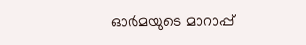ഓർമയുടെ മാറാപ്പ്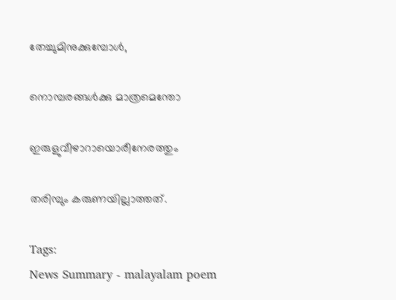തേച്ചുമിനുക്കുമ്പോള്‍,

നൊമ്പരങ്ങള്‍ക്കു മാത്രമെന്തോ

ഇരുളുവീഴാറായൊരീനേരത്തും

തരിമ്പും കരുണയില്ലാത്തത്.

Tags:
News Summary - malayalam poem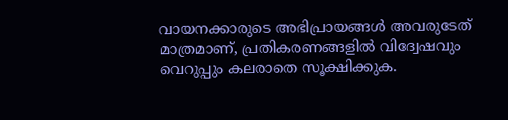വായനക്കാരുടെ അഭിപ്രായങ്ങള്‍ അവരുടേത് മാത്രമാണ്, പ്രതികരണങ്ങളിൽ വിദ്വേഷവും വെറുപ്പും കലരാതെ സൂക്ഷിക്കുക.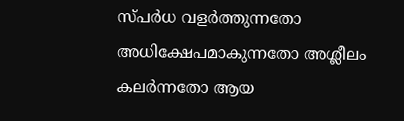സ്പർധ വളർത്തുന്നതോ അധിക്ഷേപമാകുന്നതോ അശ്ലീലം കലർന്നതോ ആയ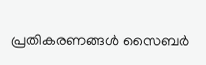പ്രതികരണങ്ങൾ സൈബർ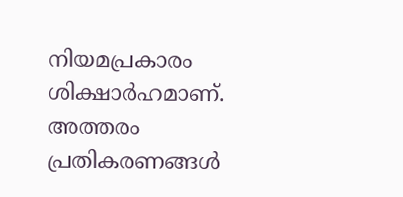നിയമപ്രകാരം ശിക്ഷാർഹമാണ്. അത്തരം പ്രതികരണങ്ങൾ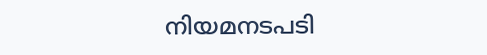നിയമനടപടി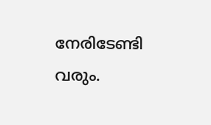നേരിടേണ്ടി വരും.